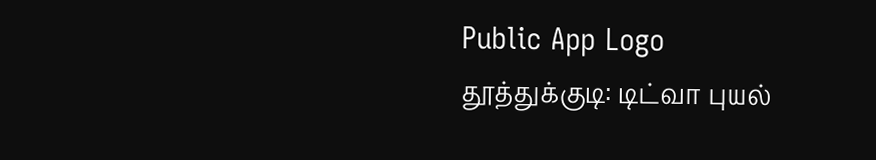Public App Logo
தூத்துக்குடி: டிட்வா புயல்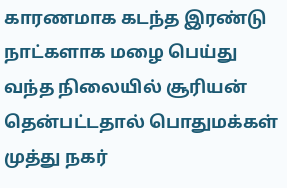காரணமாக கடந்த இரண்டு நாட்களாக மழை பெய்து வந்த நிலையில் சூரியன் தென்பட்டதால் பொதுமக்கள் முத்து நகர்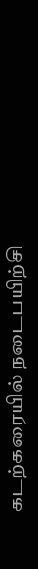கடற்கரையில் நடைபயிற்சி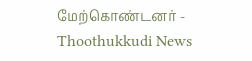மேற்கொண்டனர் - Thoothukkudi News